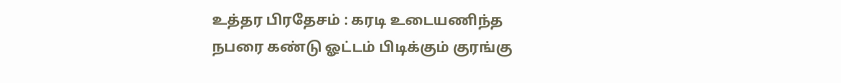உத்தர பிரதேசம் : கரடி உடையணிந்த நபரை கண்டு ஓட்டம் பிடிக்கும் குரங்கு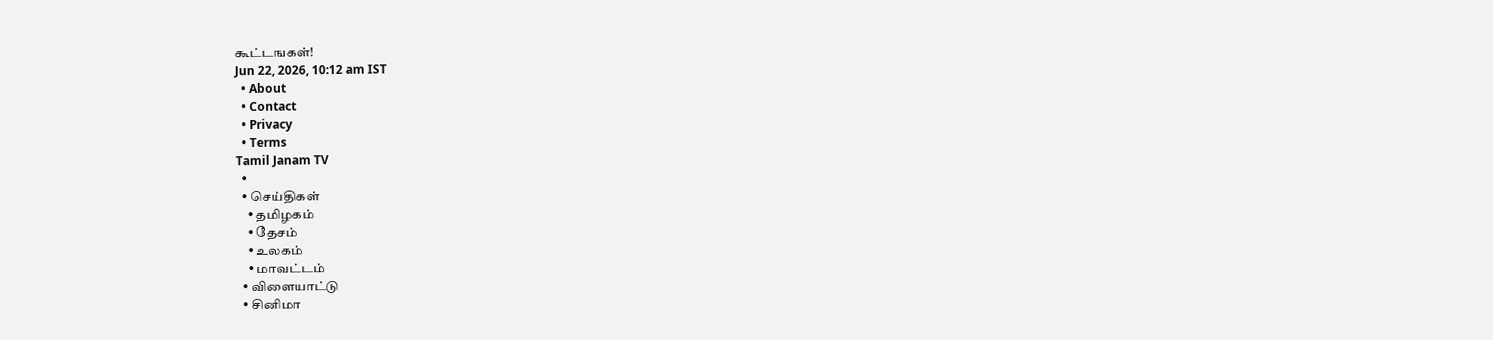கூட்டஙகள்!
Jun 22, 2026, 10:12 am IST
  • About
  • Contact
  • Privacy
  • Terms
Tamil Janam TV
  •
  • செய்திகள்
    • தமிழகம்
    • தேசம்
    • உலகம்
    • மாவட்டம்
  • விளையாட்டு
  • சினிமா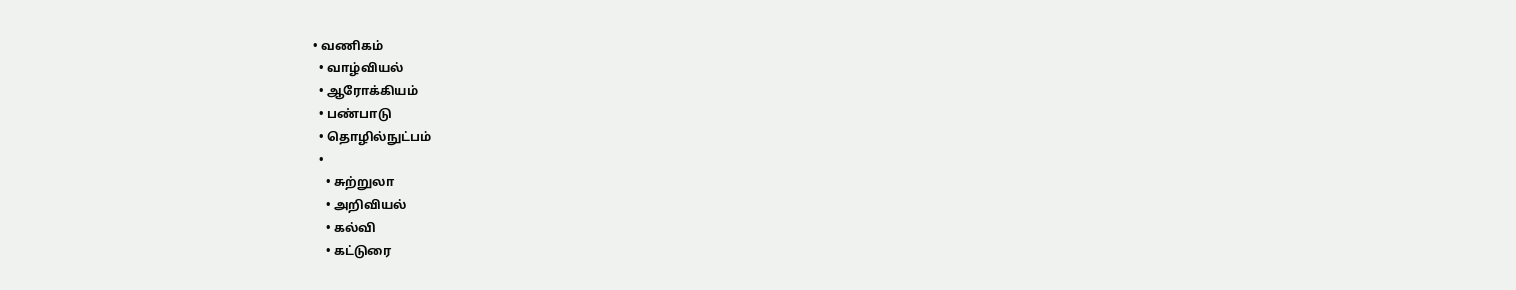• வணிகம்
  • வாழ்வியல்
  • ஆரோக்கியம்
  • பண்பாடு
  • தொழில்நுட்பம்
  •
    • சுற்றுலா
    • அறிவியல்
    • கல்வி
    • கட்டுரை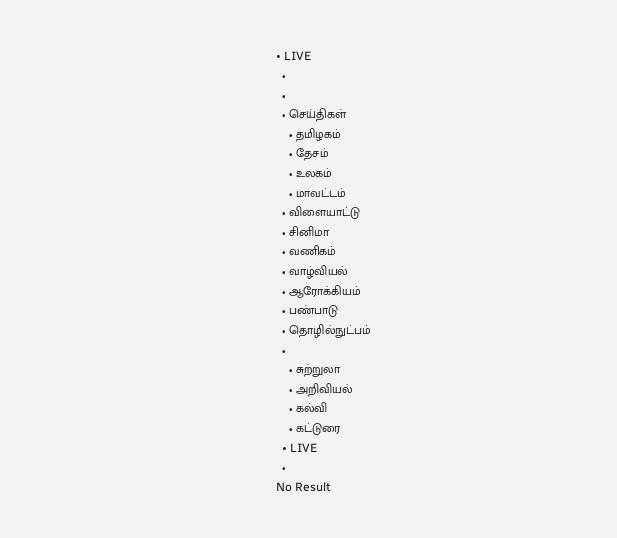• LIVE
  •
  •
  • செய்திகள்
    • தமிழகம்
    • தேசம்
    • உலகம்
    • மாவட்டம்
  • விளையாட்டு
  • சினிமா
  • வணிகம்
  • வாழ்வியல்
  • ஆரோக்கியம்
  • பண்பாடு
  • தொழில்நுட்பம்
  •
    • சுற்றுலா
    • அறிவியல்
    • கல்வி
    • கட்டுரை
  • LIVE
  •
No Result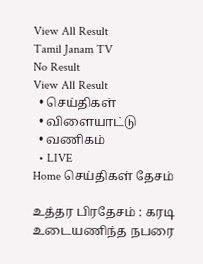View All Result
Tamil Janam TV
No Result
View All Result
  • செய்திகள்
  • விளையாட்டு
  • வணிகம்
  • LIVE
Home செய்திகள் தேசம்

உத்தர பிரதேசம் : கரடி உடையணிந்த நபரை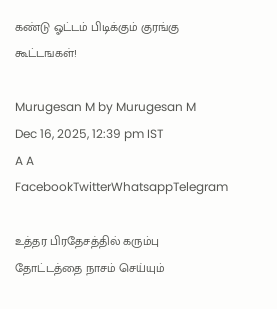கண்டு ஓட்டம் பிடிக்கும் குரங்கு கூட்டஙகள்!

Murugesan M by Murugesan M
Dec 16, 2025, 12:39 pm IST
A A
FacebookTwitterWhatsappTelegram

உத்தர பிரதேசத்தில் கரும்பு தோட்டத்தை நாசம் செய்யும்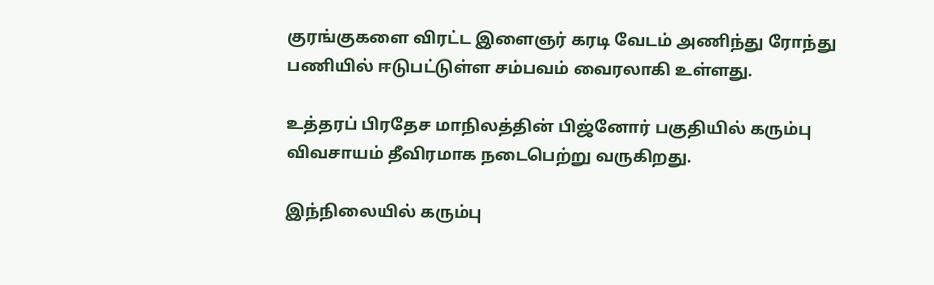குரங்குகளை விரட்ட இளைஞர் கரடி வேடம் அணிந்து ரோந்து பணியில் ஈடுபட்டுள்ள சம்பவம் வைரலாகி உள்ளது.

உத்தரப் பிரதேச மாநிலத்தின் பிஜ்னோர் பகுதியில் கரும்பு விவசாயம் தீவிரமாக நடைபெற்று வருகிறது.

இந்நிலையில் கரும்பு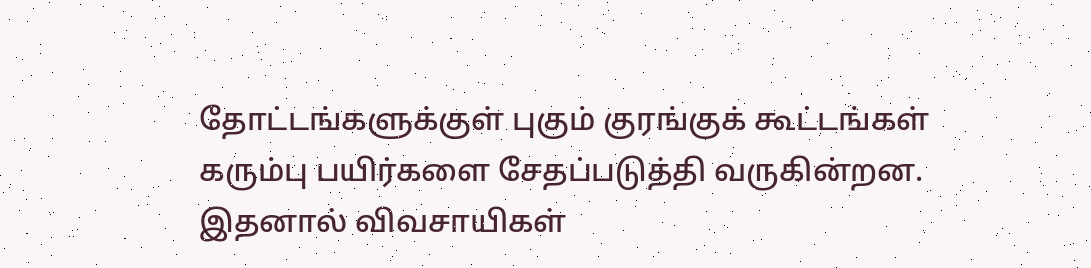தோட்டங்களுக்குள் புகும் குரங்குக் கூட்டங்கள் கரும்பு பயிர்களை சேதப்படுத்தி வருகின்றன. இதனால் விவசாயிகள்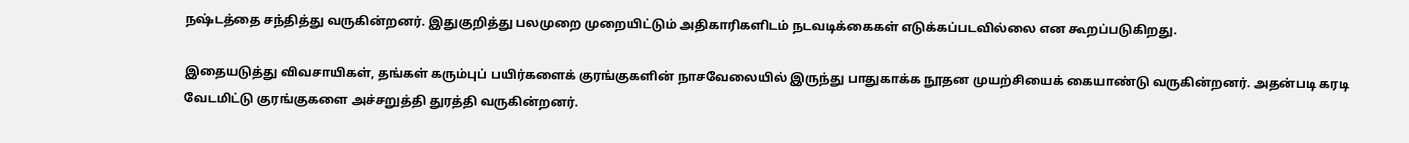நஷ்டத்தை சந்தித்து வருகின்றனர். இதுகுறித்து பலமுறை முறையிட்டும் அதிகாரிகளிடம் நடவடிக்கைகள் எடுக்கப்படவில்லை என கூறப்படுகிறது.

இதையடுத்து விவசாயிகள், தங்கள் கரும்புப் பயிர்களைக் குரங்குகளின் நாசவேலையில் இருந்து பாதுகாக்க நூதன முயற்சியைக் கையாண்டு வருகின்றனர். அதன்படி கரடி வேடமிட்டு குரங்குகளை அச்சறுத்தி துரத்தி வருகின்றனர்.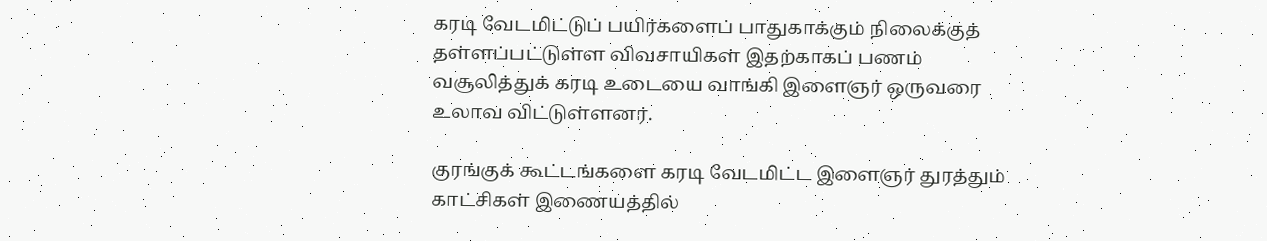கரடி வேடமிட்டுப் பயிர்களைப் பாதுகாக்கும் நிலைக்குத் தள்ளப்பட்டுள்ள விவசாயிகள் இதற்காகப் பணம் வசூலித்துக் கரடி உடையை வாங்கி இளைஞர் ஒருவரை உலாவ விட்டுள்ளனர்.

குரங்குக் கூட்டங்களை கரடி வேடமிட்ட இளைஞர் துரத்தும் காட்சிகள் இணையத்தில்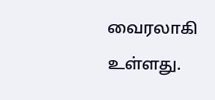வைரலாகி உள்ளது.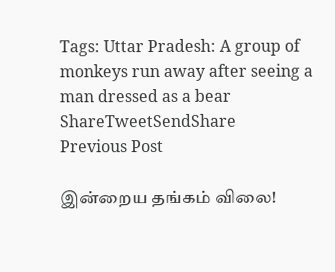Tags: Uttar Pradesh: A group of monkeys run away after seeing a man dressed as a bear
ShareTweetSendShare
Previous Post

இன்றைய தங்கம் விலை!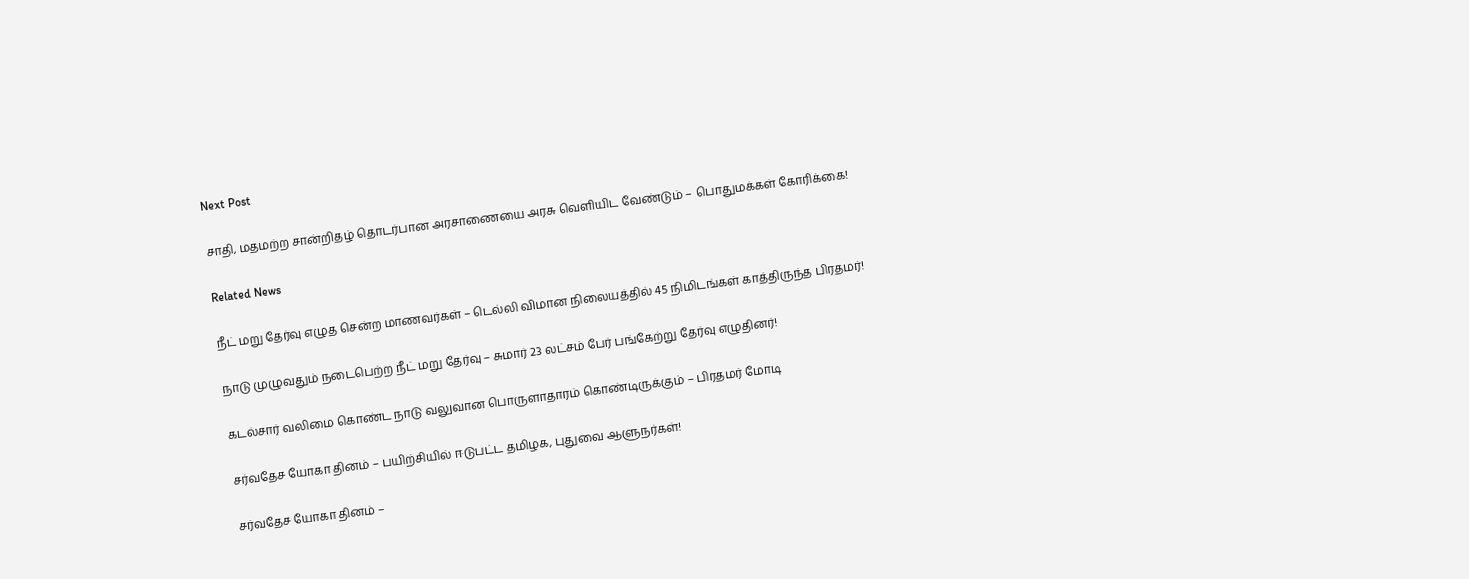Next Post

சாதி, மதமற்ற சான்றிதழ் தொடர்பான அரசாணையை அரசு வெளியிட வேண்டும் – பொதுமக்கள் கோரிக்கை!

Related News

நீட் மறு தேர்வு எழுத சென்ற மாணவர்கள் – டெல்லி விமான நிலையத்தில் 45 நிமிடங்கள் காத்திருந்த பிரதமர்!

நாடு முழுவதும் நடைபெற்ற நீட் மறு தேர்வு – சுமார் 23 லட்சம் பேர் பங்கேற்று தேர்வு எழுதினர்!

கடல்சார் வலிமை கொண்ட நாடு வலுவான பொருளாதாரம் கொண்டிருக்கும் – பிரதமர் மோடி

சர்வதேச யோகா தினம் – பயிற்சியில் ஈடுபட்ட தமிழக, புதுவை ஆளுநர்கள்!

சர்வதேச யோகா தினம் –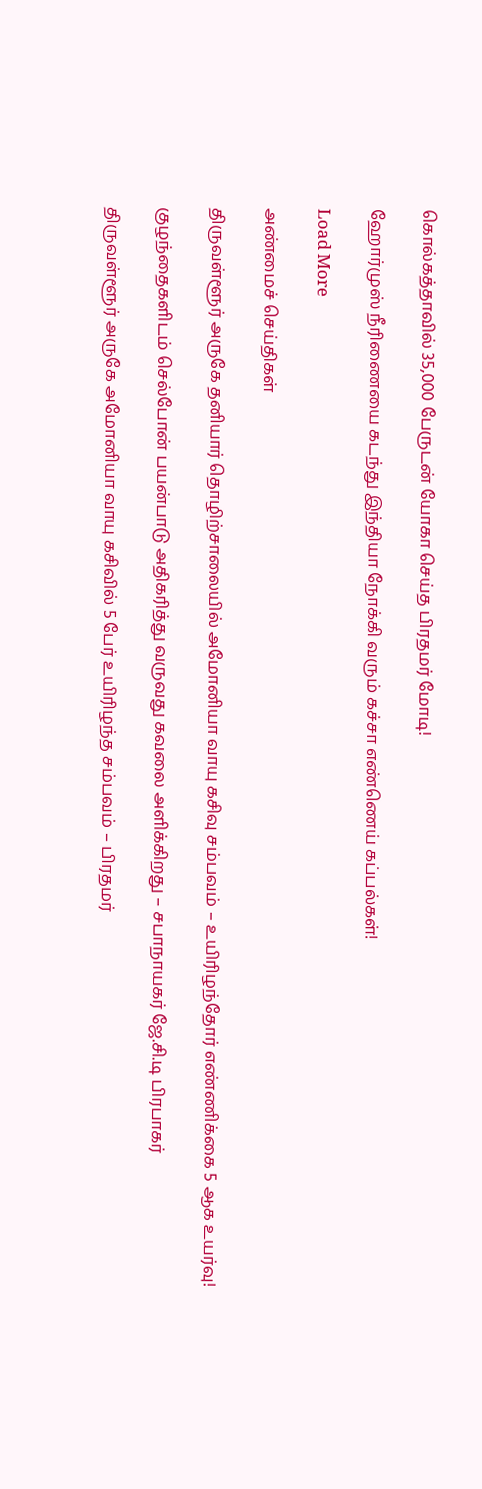கொல்கத்தாவில் 35,000 பேருடன் யோகா செய்த பிரதமர் மோடி!

ஹோர்முஸ் நீரிணையை கடந்து இந்தியா நோக்கி வரும் கச்சா எண்ணெய் கப்பல்கள்!

Load More

அண்மைச் செய்திகள்

திருவள்ளூர் அருகே தனியார் தொழிற்சாலையில் அமோனியா வாயு கசிவு சம்பவம் – உயிரிழந்தோர் எண்ணிக்கை 5 ஆக உயர்வு!

குழந்தைகளிடம் செல்போன் பயன்பாடு அதிகரித்து வருவது கவலை அளிக்கிறது – சபாநாயகர் ஜே.சி.டி பிரபாகர்

திருவள்ளூர் அருகே அமோனியா வாயு கசிவில் 5 பேர் உயிரிழந்த சம்பவம் – பிரதமர்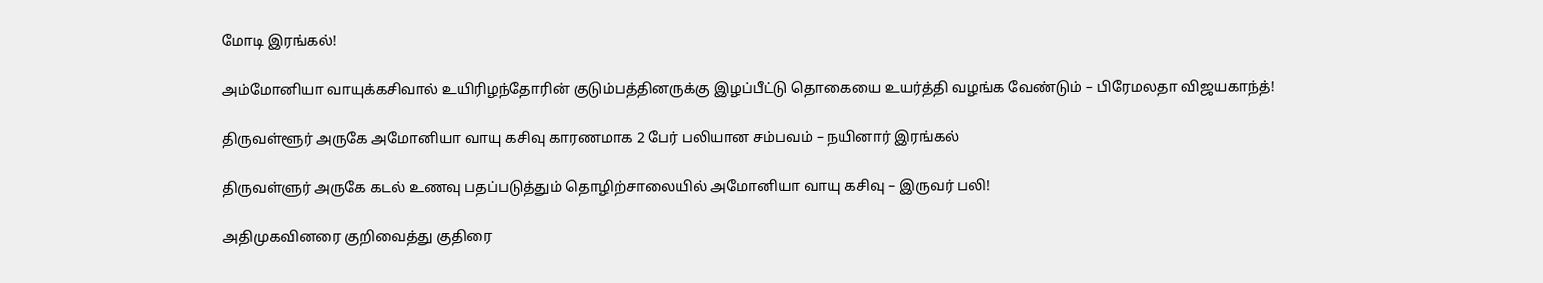மோடி இரங்கல்!

அம்மோனியா வாயுக்கசிவால் உயிரிழந்தோரின் குடும்பத்தினருக்கு இழப்பீட்டு தொகையை உயர்த்தி வழங்க வேண்டும் – பிரேமலதா விஜயகாந்த்!

திருவள்ளூர் அருகே அமோனியா வாயு கசிவு காரணமாக 2 பேர் பலியான சம்பவம் – நயினார் இரங்கல்

திருவள்ளுர் அருகே கடல் உணவு பதப்படுத்தும் தொழிற்சாலையில் அமோனியா வாயு கசிவு – இருவர் பலி!

அதிமுகவினரை குறிவைத்து குதிரை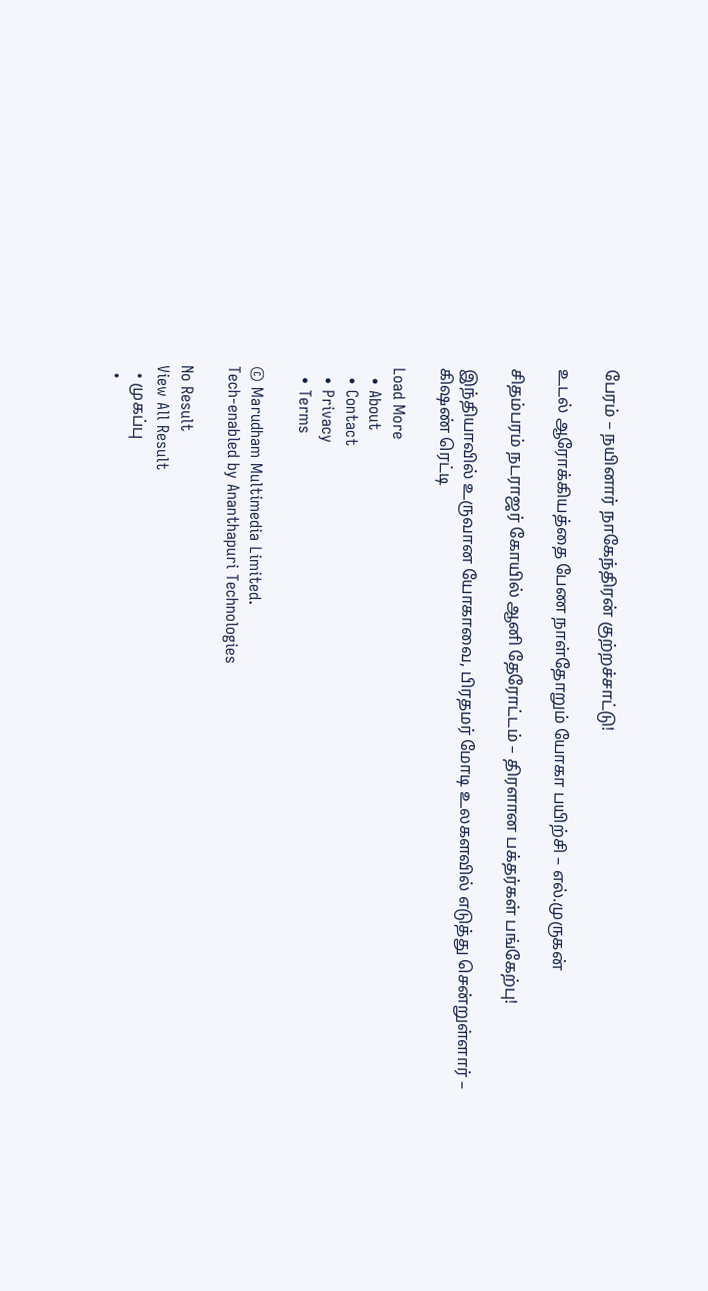பேரம் – நயினார் நாகேந்திரன் குற்றச்சாட்டு!

உடல் ஆரோக்கியத்தை பேண நாள்தோறும் யோகா பயிற்சி – எல்.முருகன்

சிதம்பரம் நடராஜர் கோயில் ஆனி தேரோட்டம் – திரளான பக்தர்கள் பங்கேற்பு!

இந்தியாவில் உருவான யோகாவை, பிரதமர் மோடி உலகளவில் எடுத்து சென்றுள்ளார் – கிஷண் ரெட்டி

Load More
  • About
  • Contact
  • Privacy
  • Terms

© Marudham Multimedia Limited.
Tech-enabled by Ananthapuri Technologies

No Result
View All Result
  • முகப்பு
  •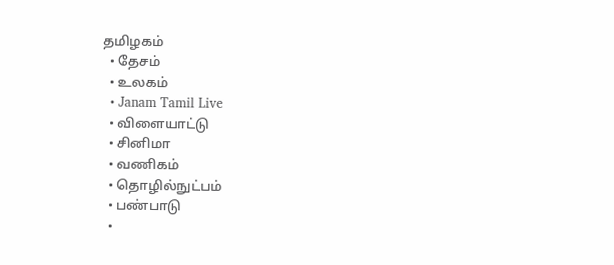தமிழகம்
  • தேசம்
  • உலகம்
  • Janam Tamil Live
  • விளையாட்டு
  • சினிமா
  • வணிகம்
  • தொழில்நுட்பம்
  • பண்பாடு
  •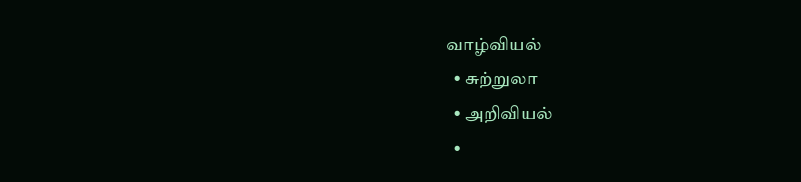வாழ்வியல்
  • சுற்றுலா
  • அறிவியல்
  •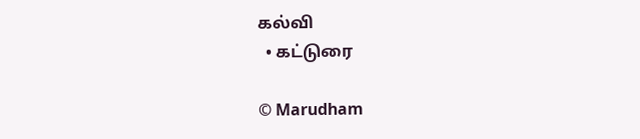கல்வி
  • கட்டுரை

© Marudham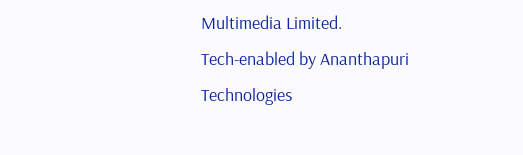Multimedia Limited.
Tech-enabled by Ananthapuri Technologies